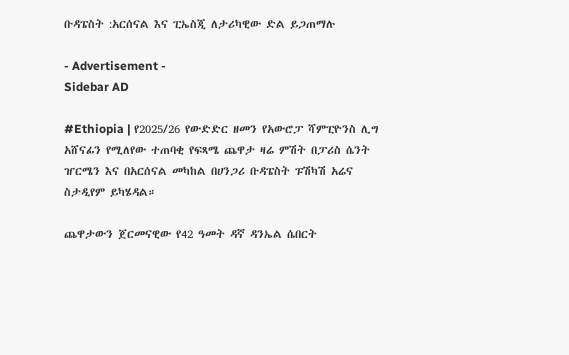ቡዳፔስት :አርሰናል እና ፒኤስጂ ለታሪካዊው ድል ይጋጠማሉ

- Advertisement -
Sidebar AD

#Ethiopia | የ2025/26 የውድድር ዘመን የአውሮፓ ሻምፒዮንስ ሊግ አሸናፊን የሚለየው ተጠባቂ የፍጻሜ ጨዋታ ዛሬ ምሽት በፓሪስ ሴንት ዠርሜን እና በአርሰናል መካከል በሀንጋሪ ቡዳፔስት ፑሽካሽ አሬና ስታዲየም ይካሄዳል።

ጨዋታውን ጀርመናዊው የ42 ዓመት ዳኛ ዳንኤል ሴበርት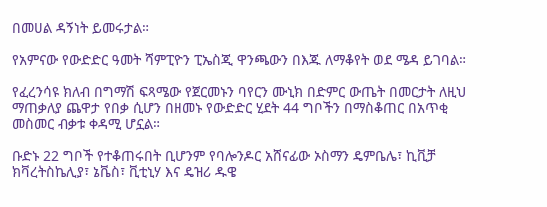በመሀል ዳኝነት ይመሩታል።

የአምናው የውድድር ዓመት ሻምፒዮን ፒኤስጂ ዋንጫውን በእጁ ለማቆየት ወደ ሜዳ ይገባል።

የፈረንሳዩ ክለብ በግማሽ ፍጻሜው የጀርመኑን ባየርን ሙኒክ በድምር ውጤት በመርታት ለዚህ ማጠቃለያ ጨዋታ የበቃ ሲሆን በዘመኑ የውድድር ሂደት 44 ግቦችን በማስቆጠር በአጥቂ መስመር ብቃቱ ቀዳሚ ሆኗል።

ቡድኑ 22 ግቦች የተቆጠሩበት ቢሆንም የባሎንዶር አሸናፊው ኦስማን ዴምቤሌ፣ ኪቪቻ ክቫረትስኬሊያ፣ ኔቬስ፣ ቪቲኒሃ እና ዴዝሪ ዱዌ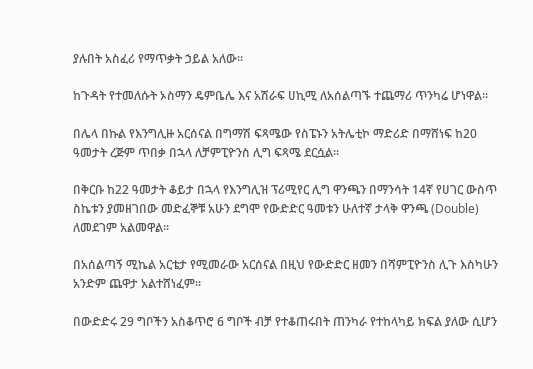ያሉበት አስፈሪ የማጥቃት ኃይል አለው።

ከጉዳት የተመለሱት ኦስማን ዴምቤሌ እና አሽራፍ ሀኪሚ ለአሰልጣኙ ተጨማሪ ጥንካሬ ሆነዋል።

በሌላ በኩል የእንግሊዙ አርሰናል በግማሽ ፍጻሜው የስፔኑን አትሌቲኮ ማድሪድ በማሸነፍ ከ20 ዓመታት ረጅም ጥበቃ በኋላ ለቻምፒዮንስ ሊግ ፍጻሜ ደርሷል።

በቅርቡ ከ22 ዓመታት ቆይታ በኋላ የእንግሊዝ ፕሪሚየር ሊግ ዋንጫን በማንሳት 14ኛ የሀገር ውስጥ ስኬቱን ያመዘገበው መድፈኞቹ አሁን ደግሞ የውድድር ዓመቱን ሁለተኛ ታላቅ ዋንጫ (Double) ለመደገም አልመዋል።

በአሰልጣኝ ሚኬል አርቴታ የሚመራው አርሰናል በዚህ የውድድር ዘመን በሻምፒዮንስ ሊጉ እስካሁን አንድም ጨዋታ አልተሸነፈም።

በውድድሩ 29 ግቦችን አስቆጥሮ 6 ግቦች ብቻ የተቆጠሩበት ጠንካራ የተከላካይ ክፍል ያለው ሲሆን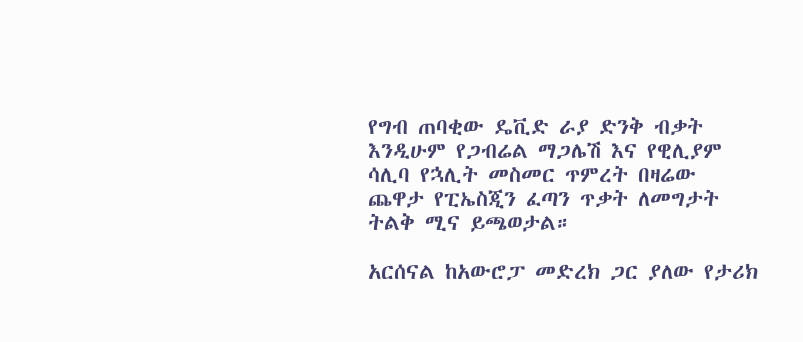የግብ ጠባቂው ዴቪድ ራያ ድንቅ ብቃት እንዲሁም የጋብሬል ማጋሌሽ እና የዊሊያም ሳሊባ የኋሊት መስመር ጥምረት በዛሬው ጨዋታ የፒኤስጂን ፈጣን ጥቃት ለመግታት ትልቅ ሚና ይጫወታል።

አርሰናል ከአውሮፓ መድረክ ጋር ያለው የታሪክ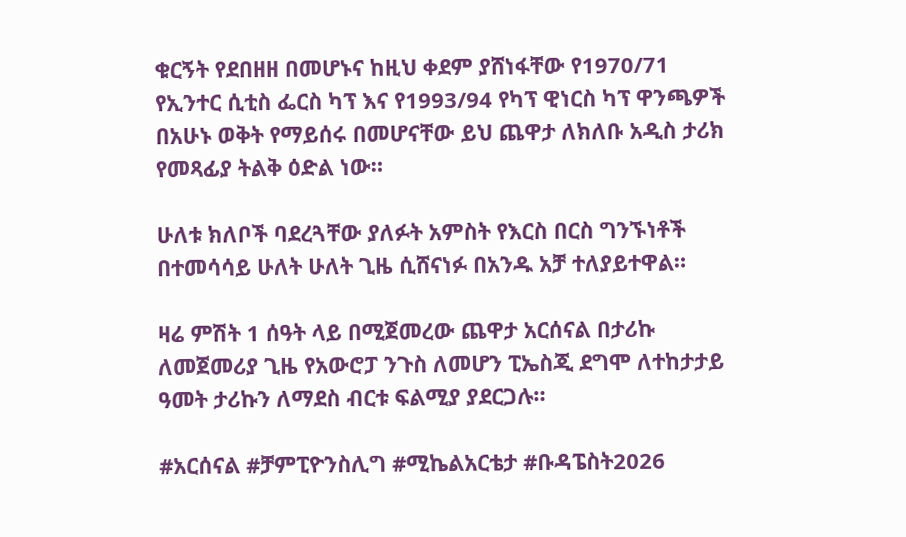ቁርኝት የደበዘዘ በመሆኑና ከዚህ ቀደም ያሸነፋቸው የ1970/71 የኢንተር ሲቲስ ፌርስ ካፕ እና የ1993/94 የካፕ ዊነርስ ካፕ ዋንጫዎች በአሁኑ ወቅት የማይሰሩ በመሆናቸው ይህ ጨዋታ ለክለቡ አዲስ ታሪክ የመጻፊያ ትልቅ ዕድል ነው።

ሁለቱ ክለቦች ባደረጓቸው ያለፉት አምስት የእርስ በርስ ግንኙነቶች በተመሳሳይ ሁለት ሁለት ጊዜ ሲሸናነፉ በአንዱ አቻ ተለያይተዋል።

ዛሬ ምሽት 1 ሰዓት ላይ በሚጀመረው ጨዋታ አርሰናል በታሪኩ ለመጀመሪያ ጊዜ የአውሮፓ ንጉስ ለመሆን ፒኤስጂ ደግሞ ለተከታታይ ዓመት ታሪኩን ለማደስ ብርቱ ፍልሚያ ያደርጋሉ።

#አርሰናል #ቻምፒዮንስሊግ #ሚኬልአርቴታ #ቡዳፔስት2026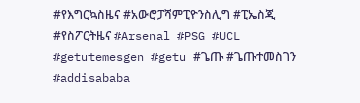#የእግርኳስዜና #አውሮፓሻምፒዮንስሊግ #ፒኤስጂ #የስፖርትዜና #Arsenal #PSG #UCL
#getutemesgen #getu #ጌጡ #ጌጡተመስገን #addisababa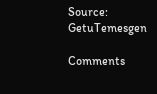Source: GetuTemesgen

Comments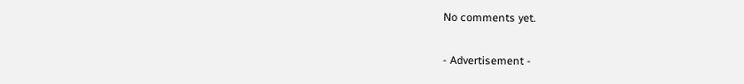No comments yet.

- Advertisement -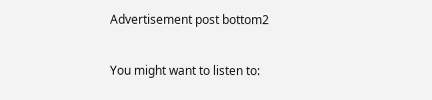Advertisement post bottom2

You might want to listen to: